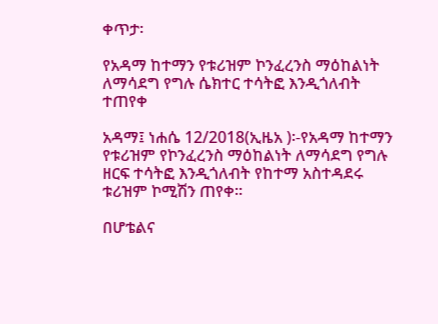ቀጥታ፡

የአዳማ ከተማን የቱሪዝም ኮንፈረንስ ማዕከልነት ለማሳደግ የግሉ ሴክተር ተሳትፎ እንዲጎለብት ተጠየቀ

አዳማ፤ ነሐሴ 12/2018(ኢዜአ )፡-የአዳማ ከተማን የቱሪዝም የኮንፈረንስ ማዕከልነት ለማሳደግ የግሉ ዘርፍ ተሳትፎ እንዲጎለብት የከተማ አስተዳደሩ ቱሪዝም ኮሚሽን ጠየቀ።

በሆቴልና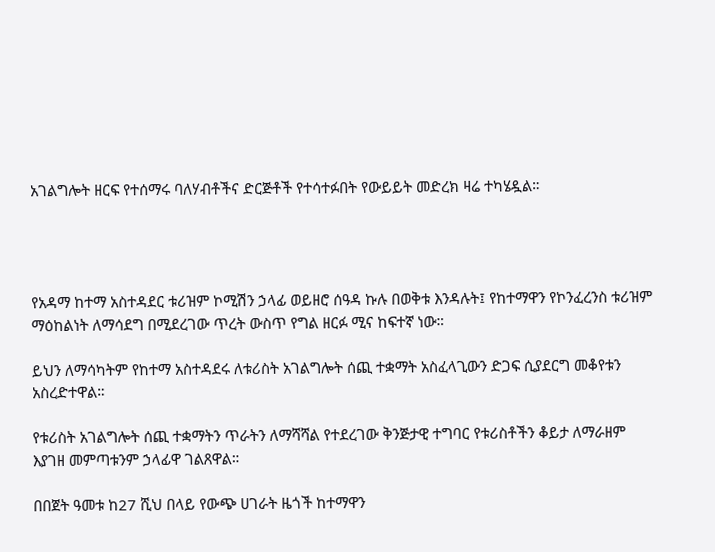አገልግሎት ዘርፍ የተሰማሩ ባለሃብቶችና ድርጅቶች የተሳተፉበት የውይይት መድረክ ዛሬ ተካሄዷል።




የአዳማ ከተማ አስተዳደር ቱሪዝም ኮሚሽን ኃላፊ ወይዘሮ ሰዓዳ ኩሉ በወቅቱ እንዳሉት፤ የከተማዋን የኮንፈረንስ ቱሪዝም ማዕከልነት ለማሳደግ በሚደረገው ጥረት ውስጥ የግል ዘርፉ ሚና ከፍተኛ ነው።

ይህን ለማሳካትም የከተማ አስተዳደሩ ለቱሪስት አገልግሎት ሰጪ ተቋማት አስፈላጊውን ድጋፍ ሲያደርግ መቆየቱን አስረድተዋል።

የቱሪስት አገልግሎት ሰጪ ተቋማትን ጥራትን ለማሻሻል የተደረገው ቅንጅታዊ ተግባር የቱሪስቶችን ቆይታ ለማራዘም እያገዘ መምጣቱንም ኃላፊዋ ገልጸዋል።

በበጀት ዓመቱ ከ27 ሺህ በላይ የውጭ ሀገራት ዜጎች ከተማዋን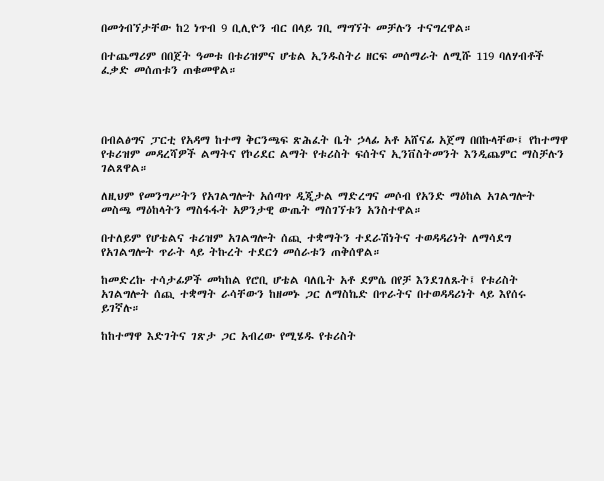በመጎብኘታቸው ከ2 ነጥብ 9 ቢሊዮን ብር በላይ ገቢ ማግኘት መቻሉን ተናግረዋል።

በተጨማሪም በበጀት ዓመቱ በቱሪዝምና ሆቴል ኢንዱስትሪ ዘርፍ መሰማራት ለሚሹ 119 ባለሃብቶች ፈቃድ መሰጠቱን ጠቁመዋል።




በብልፅግና ፓርቲ የአዳማ ከተማ ቅርንጫፍ ጽሕፈት ቤት ኃላፊ አቶ አሸናፊ አጀማ በበኩላቸው፤ የከተማዋ የቱሪዝም መዳረሻዎች ልማትና የኮሪደር ልማት የቱሪስት ፍሰትና ኢንቨስትመንት እንዲጨምር ማስቻሉን ገልጸዋል።

ለዚህም የመንግሥትን የአገልግሎት አሰጣጥ ዲጂታል ማድረግና መሶብ የአንድ ማዕከል አገልግሎት መስጫ ማዕከላትን ማስፋፋት አዎንታዊ ውጤት ማስገኘቱን አንስተዋል።

በተለይም የሆቴልና ቱሪዝም አገልግሎት ሰጪ ተቋማትን ተደራሽነትና ተወዳዳሪነት ለማሳደግ የአገልግሎት ጥራት ላይ ትኩረት ተደርጎ መሰራቱን ጠቅሰዋል።

ከመድረኩ ተሳታፊዎች መካከል የሮቢ ሆቴል ባለቤት አቶ ደምሴ በየቻ እንደገለጹት፤ የቱሪስት አገልግሎት ሰጪ ተቋማት ራሳቸውን ከዘመኑ ጋር ለማስኬድ በጥራትና በተወዳዳሪነት ላይ እየሰሩ ይገኛሉ።

ከከተማዋ እድገትና ገጽታ ጋር አብረው የሚሄዱ የቱሪስት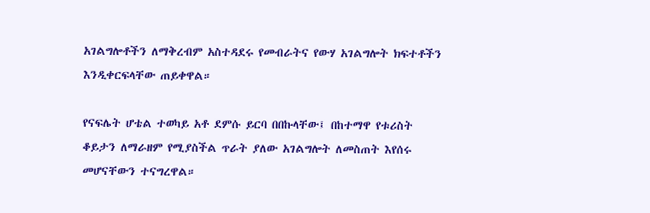አገልግሎቶችን ለማቅረብም አስተዳደሩ የመብራትና የውሃ አገልግሎት ክፍተቶችን እንዲቀርፍላቸው ጠይቀዋል።

የናፍሌት ሆቴል ተወካይ አቶ ደምሱ ይርባ በበኩላቸው፤ በከተማዋ የቱሪስት ቆይታን ለማራዘም የሚያስችል ጥራት ያለው አገልግሎት ለመስጠት እየሰሩ መሆናቸውን ተናግረዋል።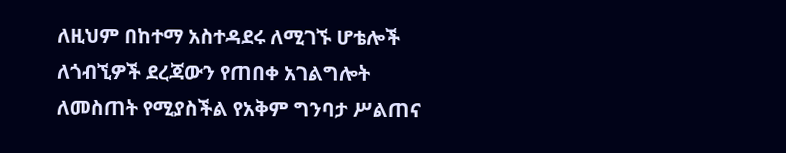ለዚህም በከተማ አስተዳደሩ ለሚገኙ ሆቴሎች ለጎብኚዎች ደረጃውን የጠበቀ አገልግሎት ለመስጠት የሚያስችል የአቅም ግንባታ ሥልጠና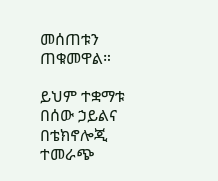መሰጠቱን ጠቁመዋል።

ይህም ተቋማቱ በሰው ኃይልና በቴክኖሎጂ ተመራጭ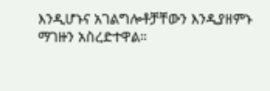እንዲሆኑና አገልግሎቶቻቸውን እንዲያዘምኑ ማገዙን አስረድተዋል።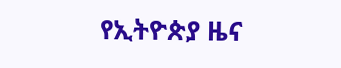የኢትዮጵያ ዜና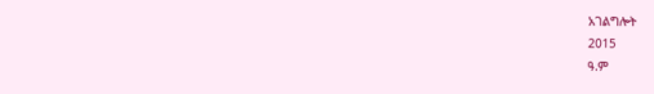አገልግሎት
2015
ዓ.ም